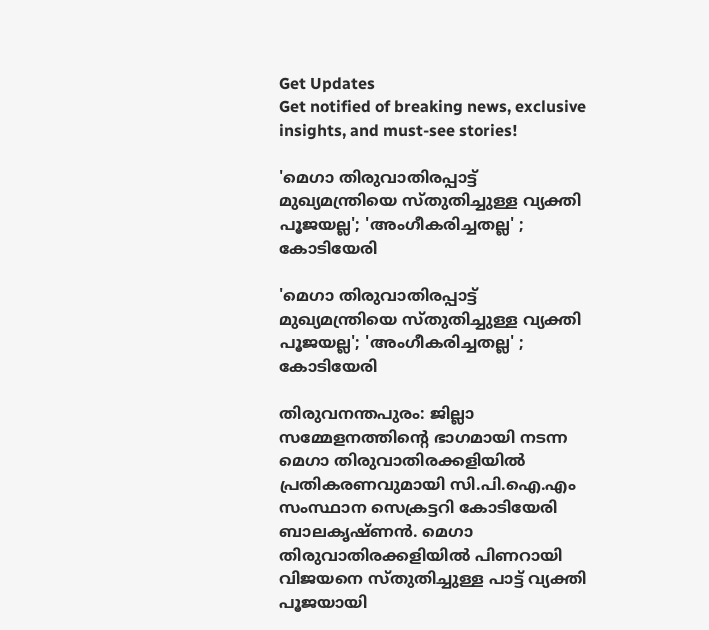Get Updates
Get notified of breaking news, exclusive insights, and must-see stories!

'മെഗാ തിരുവാതിരപ്പാട്ട് മുഖ്യമന്ത്രിയെ സ്തുതിച്ചുള്ള വ്യക്തി പൂജയല്ല'; 'അംഗീകരിച്ചതല്ല' ; കോടിയേരി

'മെഗാ തിരുവാതിരപ്പാട്ട് മുഖ്യമന്ത്രിയെ സ്തുതിച്ചുള്ള വ്യക്തി പൂജയല്ല'; 'അംഗീകരിച്ചതല്ല' ; കോടിയേരി

തിരുവനന്തപുരം: ജില്ലാ സമ്മേളനത്തിന്റെ ഭാഗമായി നടന്ന മെഗാ തിരുവാതിരക്കളിയില്‍ പ്രതികരണവുമായി സി.പി.ഐ.എം സംസ്ഥാന സെക്രട്ടറി കോടിയേരി ബാലകൃഷ്ണൻ. മെഗാ തിരുവാതിരക്കളിയില്‍ പിണറായി വിജയനെ സ്തുതിച്ചുള്ള പാട്ട് വ്യക്തി പൂജയായി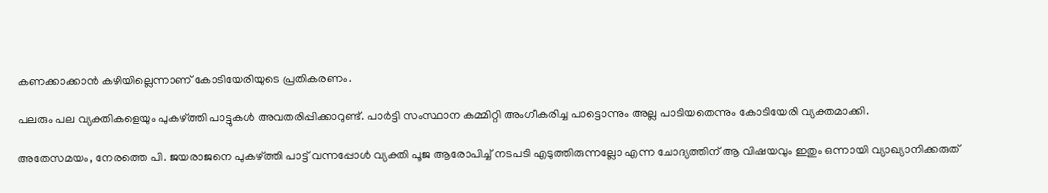കണക്കാക്കാൻ കഴിയില്ലെന്നാണ് കോടിയേരിയുടെ പ്രതികരണം.

പലരും പല വ്യക്തികളെയും പുകഴ്ത്തി പാട്ടുകള്‍ അവതരിപ്പിക്കാറുണ്ട്. പാര്‍ട്ടി സംസ്ഥാന കമ്മിറ്റി അംഗീകരിച്ച പാട്ടൊന്നും അല്ല പാടിയതെന്നും കോടിയേരി വ്യക്തമാക്കി.

അതേസമയം, നേരത്തെ പി. ജയരാജനെ പുകഴ്ത്തി പാട്ട് വന്നപ്പോള്‍ വ്യക്തി പൂജ ആരോപിച്ച് നടപടി എടുത്തിരുന്നല്ലോ എന്ന ചോദ്യത്തിന് ആ വിഷയവും ഇതും ഒന്നായി വ്യാഖ്യാനിക്കരുത്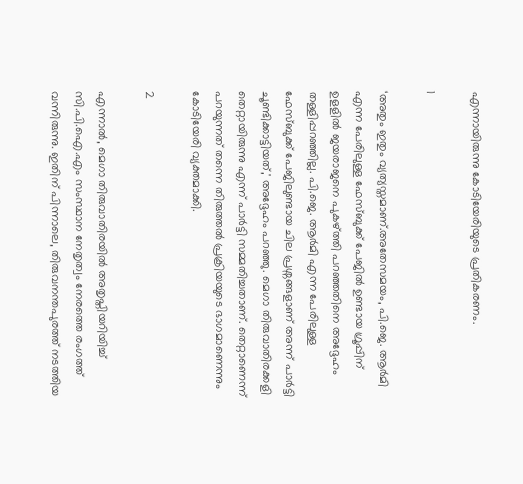എന്നായിരുന്നു കോടിയേരിയുടെ പ്രതികരണം.

1

‘അതും ഇതും വ്യത്യസ്തമാണ്.അതേസമയം, പി.ജെ. ആര്‍മി എന്ന പേരിലുള്ള ഫേസ്ബുക്ക് പേജിൽ ഉണ്ടായ ഗ്രൂപ്പിന് ഉളളിൽ ജയരാജനെ പുകഴ്ത്തി പറഞ്ഞതിനെ അദ്ദേഹം തള്ളിപ്പറഞ്ഞില്ല. പി.ജെ. ആര്‍മി എന്ന പേരിലുള്ള ഫേസ്ബുക്ക് പേജിലുണ്ടായ ചില പ്രശ്നങ്ങളാണ് അന്ന് പാര്‍ട്ടി ചൂണ്ടിക്കാട്ടിയത്,' അദ്ദേഹം പറഞ്ഞു. മെഗാ തിരുവാതിരക്കളി തെറ്റായിരുന്നു എന്ന് പാര്‍ട്ടി സമ്മതിച്ചതാണ്. തെറ്റാണെന്ന് പറയുന്നത് തന്നെ തിരുത്തല്‍ പ്രക്രിയയുടെ ഭാഗമാണെന്നും കോടിയേരി വ്യക്തമാക്കി.

2

എന്നാൽ, മെഗാ തിരുവാതിരയില്‍ അതൃപ്തിയറിയിച്ച് സി.പി.ഐ.എം സംസ്ഥാന നേതൃത്വം നേരത്തെ രംഗത്ത് വന്നിരുന്നു. ഇതിന് പിന്നാലെ, തിരുവനന്തപുരത്ത് നടത്തിയ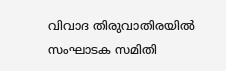വിവാദ തിരുവാതിരയില്‍ സംഘാടക സമിതി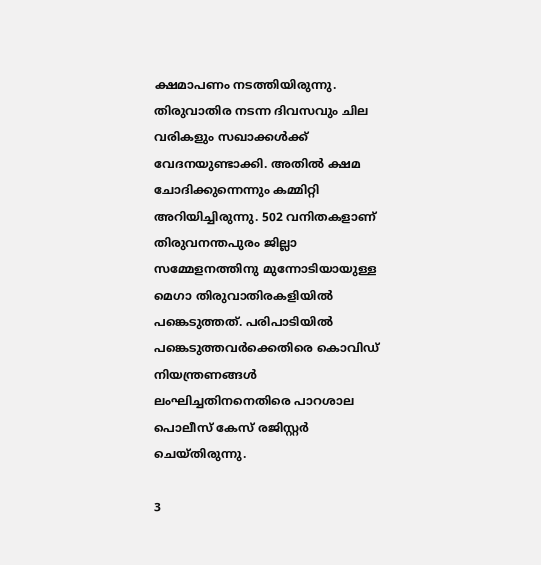ക്ഷമാപണം നടത്തിയിരുന്നു. തിരുവാതിര നടന്ന ദിവസവും ചില വരികളും സഖാക്കള്‍ക്ക് വേദനയുണ്ടാക്കി. അതില്‍ ക്ഷമ ചോദിക്കുന്നെന്നും കമ്മിറ്റി അറിയിച്ചിരുന്നു. 502 വനിതകളാണ് തിരുവനന്തപുരം ജില്ലാ സമ്മേളനത്തിനു മുന്നോടിയായുള്ള മെഗാ തിരുവാതിരകളിയില്‍ പങ്കെടുത്തത്. പരിപാടിയില്‍ പങ്കെടുത്തവര്‍ക്കെതിരെ കൊവിഡ് നിയന്ത്രണങ്ങള്‍ ലംഘിച്ചതിനനെതിരെ പാറശാല പൊലീസ് കേസ് രജിസ്റ്റര്‍ ചെയ്തിരുന്നു.

3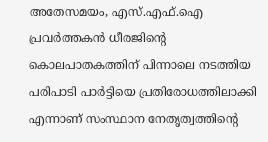അതേസമയം, എസ്.എഫ്.ഐ പ്രവര്‍ത്തകന്‍ ധീരജിന്റെ കൊലപാതകത്തിന് പിന്നാലെ നടത്തിയ പരിപാടി പാര്‍ട്ടിയെ പ്രതിരോധത്തിലാക്കി എന്നാണ് സംസ്ഥാന നേതൃത്വത്തിന്റെ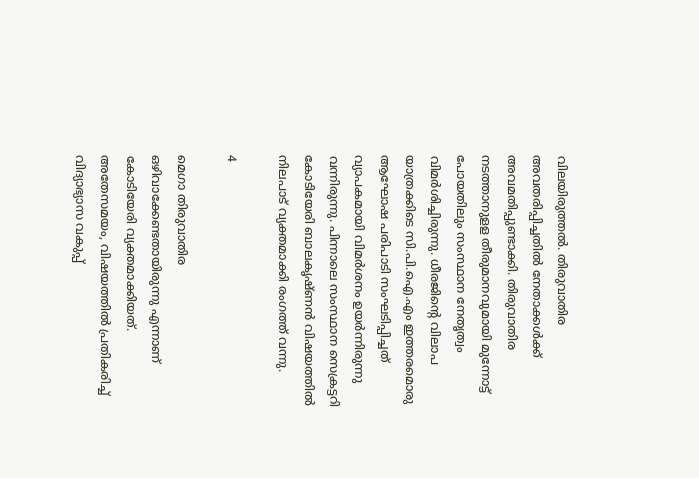വിലയിരുത്തല്‍. തിരുവാതിര അവതരിപ്പിച്ചതില്‍ നേതാക്കള്‍ക്ക് അവമതിപ്പുണ്ടാക്കി. തിരുവാതിര നടത്താനുളള തീരുമാനവുമായി മുന്നോട്ട് പോയതിലും സംസ്ഥാന നേതൃത്വം വിമര്‍ശിച്ചിരുന്നു. ധീരജിന്റെ വിലാപ യാത്രക്കിടെ സി.പി.ഐ.എം ഇത്തരമൊരു ആഘോഷ പരിപാടി സംഘടിപ്പിച്ചത് വ്യാപകമായി വിമര്‍ശനം ഉയര്‍ന്നിരുന്നു വന്നിരുന്നു. പിന്നാലെ സംസ്ഥാന സെക്രട്ടറി കോടിയേരി ബാലകൃഷ്ണന്‍ വിഷയത്തില്‍ നിലപാട് വ്യക്തമാക്കി രംഗത്ത് വന്നു.

4

മെഗാ തിരുവാതിര ഒഴിവാക്കേണ്ടതായിരുന്നു എന്നാണ് കോടിയേരി വ്യക്തമാക്കിയത്. അതേസമയം, വിഷയത്തിൽ പ്രതികരിച്ച് വിദ്യാഭ്യാസ വകുപ്പ്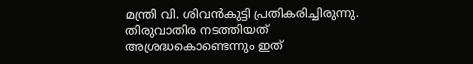മന്ത്രി വി. ശിവന്‍കുട്ടി പ്രതികരിച്ചിരുന്നു. തിരുവാതിര നടത്തിയത് അശ്രദ്ധകൊണ്ടെന്നും ഇത്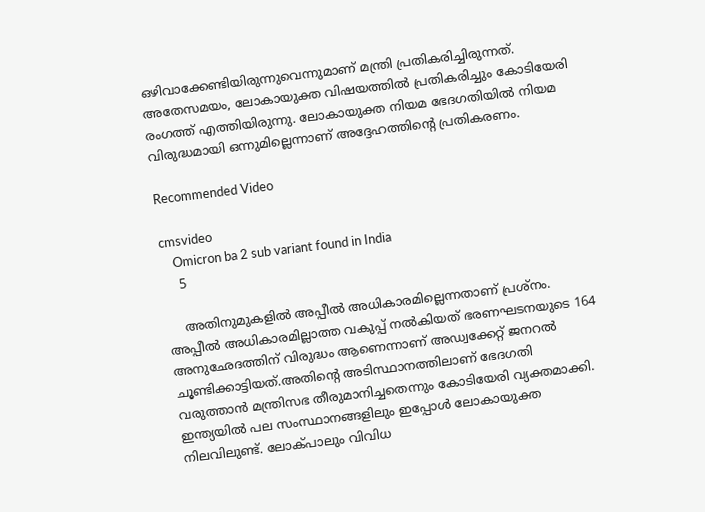ഒഴിവാക്കേണ്ടിയിരുന്നുവെന്നുമാണ് മന്ത്രി പ്രതികരിച്ചിരുന്നത്. അതേസമയം, ലോകായുക്ത വിഷയത്തിൽ പ്രതികരിച്ചും കോടിയേരി രംഗത്ത് എത്തിയിരുന്നു. ലോകായുക്ത നിയമ ഭേദഗതിയില്‍ നിയമ വിരുദ്ധമായി ഒന്നുമില്ലെന്നാണ് അദ്ദേഹത്തിന്റെ പ്രതികരണം.

Recommended Video

cmsvideo
    Omicron ba 2 sub variant found in India
    5

    അതിനുമുകളില്‍ അപ്പീല്‍ അധികാരമില്ലെന്നതാണ് പ്രശ്‌നം. അപ്പീല്‍ അധികാരമില്ലാത്ത വകുപ്പ് നല്‍കിയത് ഭരണഘടനയുടെ 164 അനുഛേദത്തിന് വിരുദ്ധം ആണെന്നാണ് അഡ്വക്കേറ്റ് ജനറല്‍ ചൂണ്ടിക്കാട്ടിയത്.അതിന്റെ അടിസ്ഥാനത്തിലാണ് ഭേദഗതി വരുത്താന്‍ മന്ത്രിസഭ തീരുമാനിച്ചതെന്നും കോടിയേരി വ്യക്തമാക്കി. ഇന്ത്യയില്‍ പല സംസ്ഥാനങ്ങളിലും ഇപ്പോള്‍ ലോകായുക്ത നിലവിലുണ്ട്. ലോക്പാലും വിവിധ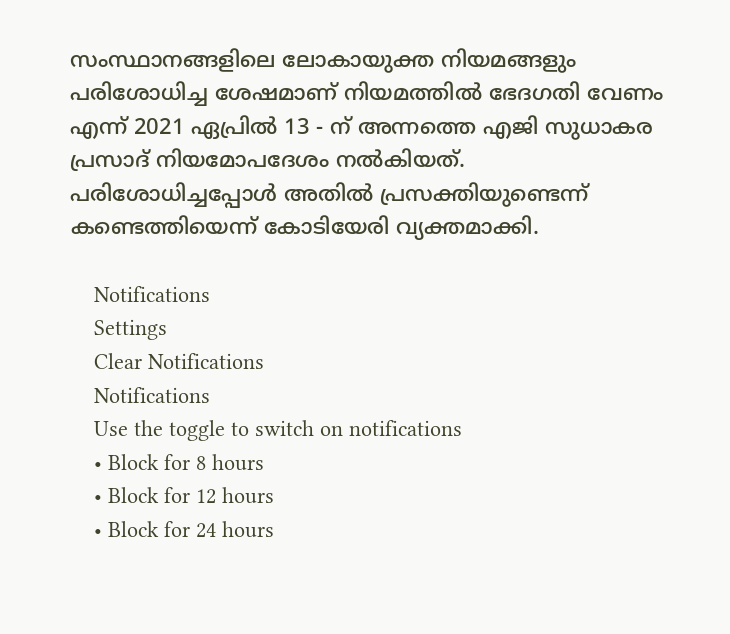സംസ്ഥാനങ്ങളിലെ ലോകായുക്ത നിയമങ്ങളും പരിശോധിച്ച ശേഷമാണ് നിയമത്തില്‍ ഭേദഗതി വേണം എന്ന് 2021 ഏപ്രില്‍ 13 - ന് അന്നത്തെ എജി സുധാകര പ്രസാദ് നിയമോപദേശം നല്‍കിയത്. പരിശോധിച്ചപ്പോള്‍ അതില്‍ പ്രസക്തിയുണ്ടെന്ന് കണ്ടെത്തിയെന്ന് കോടിയേരി വ്യക്തമാക്കി.

    Notifications
    Settings
    Clear Notifications
    Notifications
    Use the toggle to switch on notifications
    • Block for 8 hours
    • Block for 12 hours
    • Block for 24 hours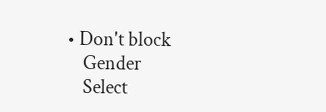• Don't block
    Gender
    Select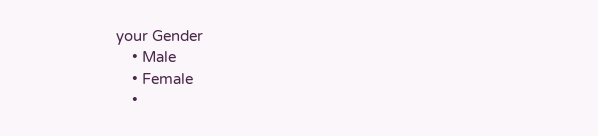your Gender
    • Male
    • Female
    •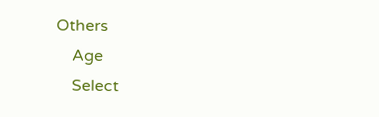Others
    Age
    Select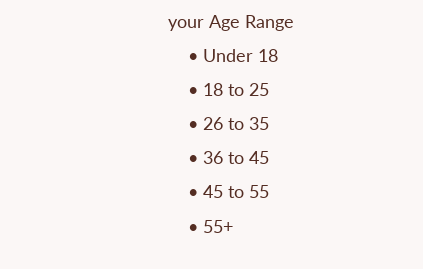your Age Range
    • Under 18
    • 18 to 25
    • 26 to 35
    • 36 to 45
    • 45 to 55
    • 55+